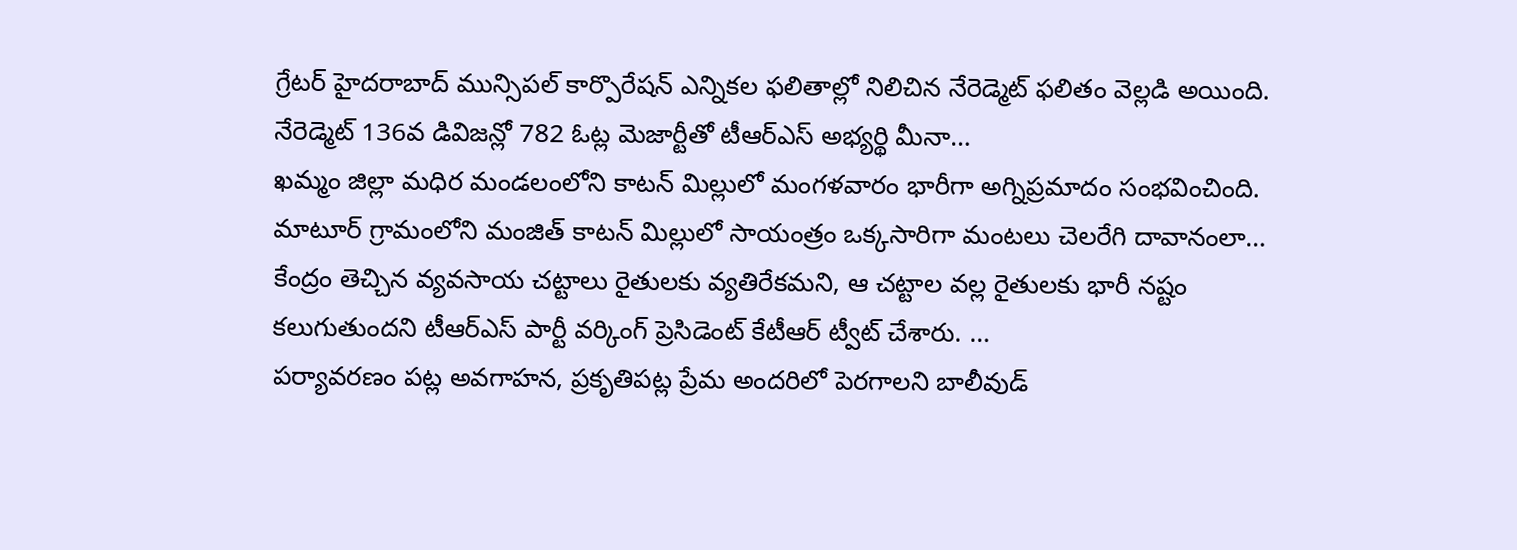గ్రేటర్ హైదరాబాద్ మున్సిపల్ కార్పొరేషన్ ఎన్నికల ఫలితాల్లో నిలిచిన నేరెడ్మెట్ ఫలితం వెల్లడి అయింది. నేరెడ్మెట్ 136వ డివిజన్లో 782 ఓట్ల మెజార్టీతో టీఆర్ఎస్ అభ్యర్థి మీనా…
ఖమ్మం జిల్లా మధిర మండలంలోని కాటన్ మిల్లులో మంగళవారం భారీగా అగ్నిప్రమాదం సంభవించింది. మాటూర్ గ్రామంలోని మంజిత్ కాటన్ మిల్లులో సాయంత్రం ఒక్కసారిగా మంటలు చెలరేగి దావానంలా…
కేంద్రం తెచ్చిన వ్యవసాయ చట్టాలు రైతులకు వ్యతిరేకమని, ఆ చట్టాల వల్ల రైతులకు భారీ నష్టం కలుగుతుందని టీఆర్ఎస్ పార్టీ వర్కింగ్ ప్రెసిడెంట్ కేటీఆర్ ట్వీట్ చేశారు. …
పర్యావరణం పట్ల అవగాహన, ప్రకృతిపట్ల ప్రేమ అందరిలో పెరగాలని బాలీవుడ్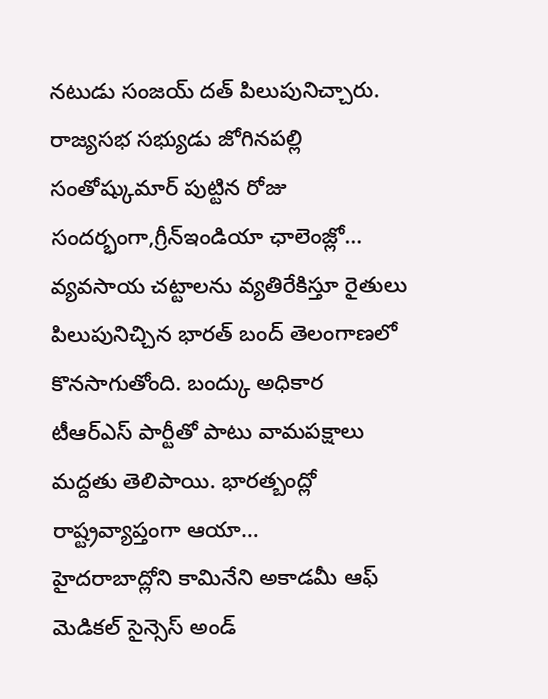నటుడు సంజయ్ దత్ పిలుపునిచ్చారు. రాజ్యసభ సభ్యుడు జోగినపల్లి సంతోష్కుమార్ పుట్టిన రోజు సందర్భంగా,గ్రీన్ఇండియా ఛాలెంజ్లో…
వ్యవసాయ చట్టాలను వ్యతిరేకిస్తూ రైతులు పిలుపునిచ్చిన భారత్ బంద్ తెలంగాణలో కొనసాగుతోంది. బంద్కు అధికార టీఆర్ఎస్ పార్టీతో పాటు వామపక్షాలు మద్దతు తెలిపాయి. భారత్బంద్లో రాష్ట్రవ్యాప్తంగా ఆయా…
హైదరాబాద్లోని కామినేని అకాడమీ ఆఫ్ మెడికల్ సైన్సెస్ అండ్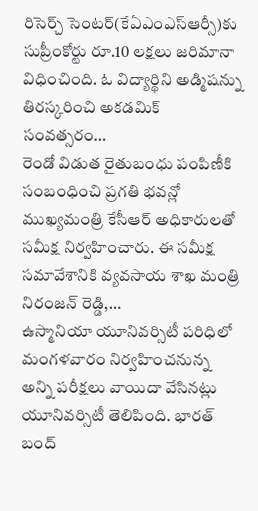రిసెర్చ్ సెంటర్(కేఏఎంఎస్ఆర్సీ)కు సుప్రీంకోర్టు రూ.10 లక్షలు జరిమానా విధించింది. ఓ విద్యార్థిని అడ్మిషన్ను తిరస్కరించి అకడమిక్ సంవత్సరం…
రెండో విడుత రైతుబంధు పంపిణీకి సంబంధించి ప్రగతి భవన్లో ముఖ్యమంత్రి కేసీఆర్ అధికారులతో సమీక్ష నిర్వహించారు. ఈ సమీక్ష సమావేశానికి వ్యవసాయ శాఖ మంత్రి నిరంజన్ రెడ్డి,…
ఉస్మానియా యూనివర్సిటీ పరిధిలో మంగళవారం నిర్వహించనున్న అన్ని పరీక్షలు వాయిదా వేసినట్లు యూనివర్సిటీ తెలిపింది. భారత్ బంద్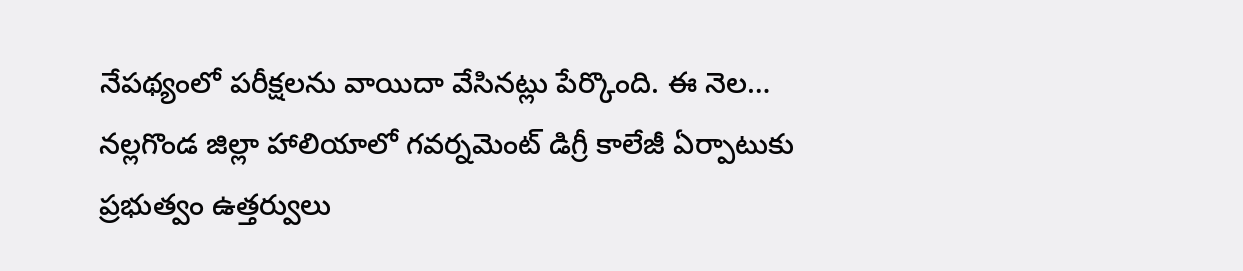నేపథ్యంలో పరీక్షలను వాయిదా వేసినట్లు పేర్కొంది. ఈ నెల…
నల్లగొండ జిల్లా హాలియాలో గవర్నమెంట్ డిగ్రీ కాలేజీ ఏర్పాటుకు ప్రభుత్వం ఉత్తర్వులు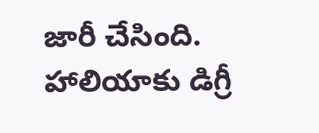జారీ చేసింది. హాలియాకు డిగ్రీ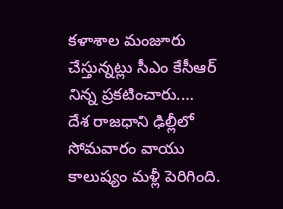కళాశాల మంజూరు చేస్తున్నట్లు సీఎం కేసీఆర్ నిన్న ప్రకటించారు.…
దేశ రాజధాని ఢిల్లీలో సోమవారం వాయు కాలుష్యం మళ్లీ పెరిగింది.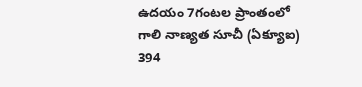ఉదయం 7గంటల ప్రాంతంలో గాలి నాణ్యత సూచీ (ఏక్యూఐ) 394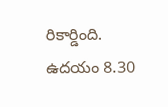రికార్డింది. ఉదయం 8.30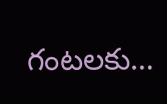గంటలకు…